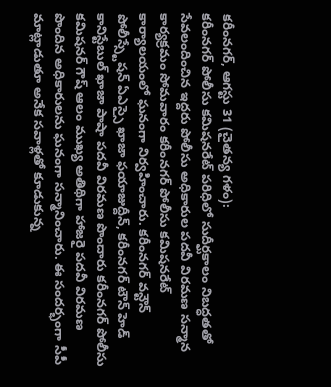కరీంనగర్, ఆగస్టు 31 (చైతన్య గళం):
కరీంనగర్ పోలీసు కమిషనరేట్ పరిధిలో సుదీర్ఘకాలం నిబద్ధతతో సేవలందించిన ఇద్దరు పోలీసు అధికారుల పదవీ విరమణ సన్మాన కార్యక్రమం సోమవారం కరీంనగర్ పోలీసు కమిషనరేట్ కార్యాలయంలో ఘనంగా నిర్వహించారు. కరీంనగర్ వన్టౌన్ పోలీస్స్టేషన్ ఏఎస్సై ఖాజా ఫయాజుద్దీన్, కరీంనగర్ టౌన్ హెడ్ కానిస్టేబుల్ ఖాజా పాషా పదవీ విరమణ పొందారు కరీంనగర్ పోలీసు కమిషనర్ గౌష్ ఆలం ముఖ్య అతిథిగా హాజరై పదవీ విరమణ పొందిన అధికారులను ఘనంగా సన్మానించారు. ఈ సందర్భంగా సీపీ మాట్లాడుతూ అనేక సవాళ్లతో కూడుకున్న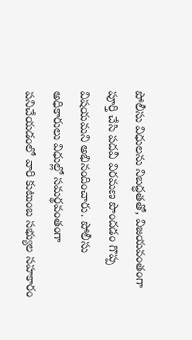పోలీసు విధులను నిబద్ధతతో, విజయవంతంగా పూర్తి చేసి పదవీ విరమణ పొందడం గొప్ప విషయమని అభినందించారు. పోలీసు అధికారులు విధుల్లో సమర్థవంతంగా పనిచేయడంలో వారి కుటుంబ సభ్యుల సహకారం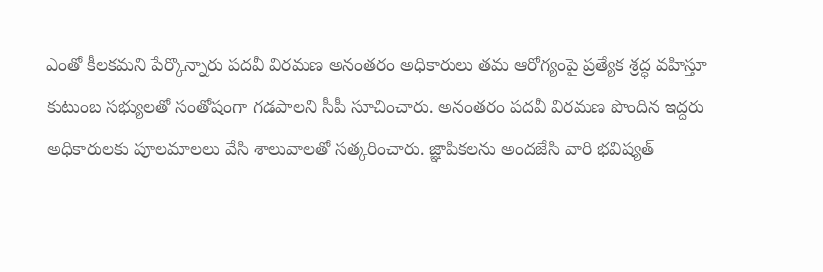ఎంతో కీలకమని పేర్కొన్నారు పదవీ విరమణ అనంతరం అధికారులు తమ ఆరోగ్యంపై ప్రత్యేక శ్రద్ధ వహిస్తూ కుటుంబ సభ్యులతో సంతోషంగా గడపాలని సీపీ సూచించారు. అనంతరం పదవీ విరమణ పొందిన ఇద్దరు అధికారులకు పూలమాలలు వేసి శాలువాలతో సత్కరించారు. జ్ఞాపికలను అందజేసి వారి భవిష్యత్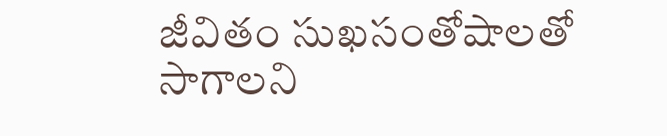జీవితం సుఖసంతోషాలతో సాగాలని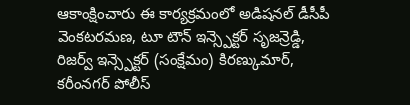ఆకాంక్షించారు ఈ కార్యక్రమంలో అడిషనల్ డీసీపీ వెంకటరమణ, టూ టౌన్ ఇన్స్పెక్టర్ సృజన్రెడ్డి, రిజర్వ్ ఇన్స్పెక్టర్ (సంక్షేమం) కిరణ్కుమార్, కరీంనగర్ పోలీస్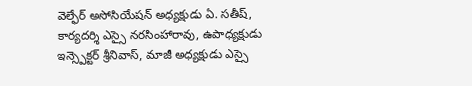వెల్ఫేర్ అసోసియేషన్ అధ్యక్షుడు ఏ. సతీష్, కార్యదర్శి ఎస్సై నరసింహారావు, ఉపాధ్యక్షుడు ఇన్స్పెక్టర్ శ్రీనివాస్, మాజీ అధ్యక్షుడు ఎస్సై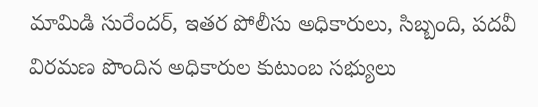మామిడి సురేందర్, ఇతర పోలీసు అధికారులు, సిబ్బంది, పదవీ విరమణ పొందిన అధికారుల కుటుంబ సభ్యులు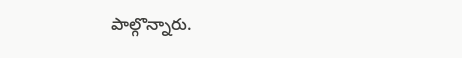పాల్గొన్నారు.